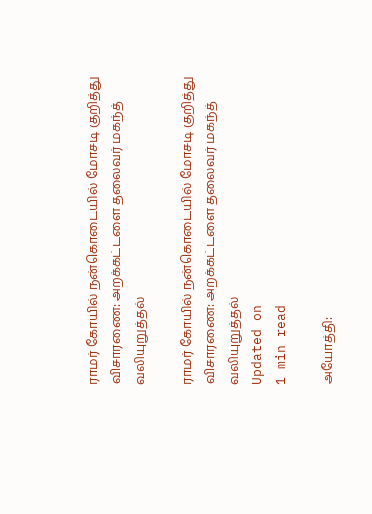ராமர் கோயில் நன்கொடையில் மோசடி குறித்து விசாரணை: அறக்கட்டளை தலைவர் மகந்த் வலியுறுத்தல்

ராமர் கோயில் நன்கொடையில் மோசடி குறித்து விசாரணை: அறக்கட்டளை தலைவர் மகந்த் வலியுறுத்தல்
Updated on
1 min read

அயோத்தி: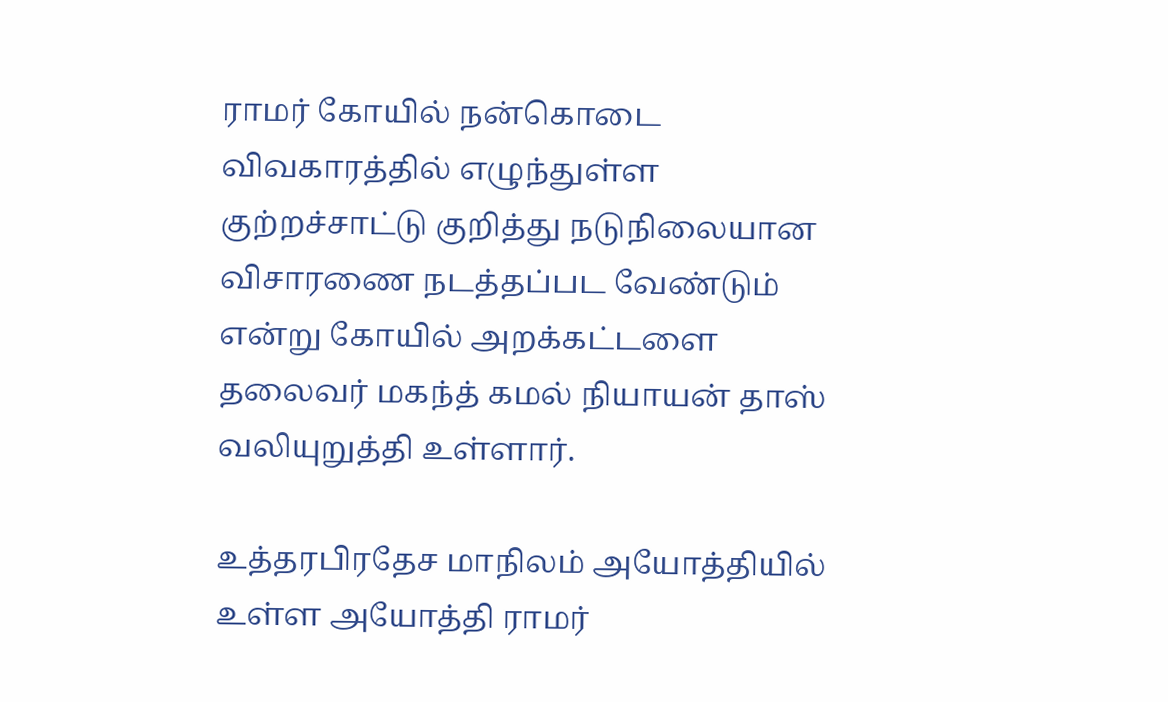ராமர் கோயில் நன்கொடை விவகாரத்தில் எழுந்துள்ள குற்றச்சாட்டு குறித்து நடுநிலையான விசாரணை நடத்தப்பட வேண்டும் என்று கோயில் அறக்கட்டளை தலைவர் மகந்த் கமல் நியாயன் தாஸ் வலியுறுத்தி உள்ளார்.

உத்தரபிரதேச மாநிலம் அயோத்தியில் உள்ள அயோத்தி ராமர்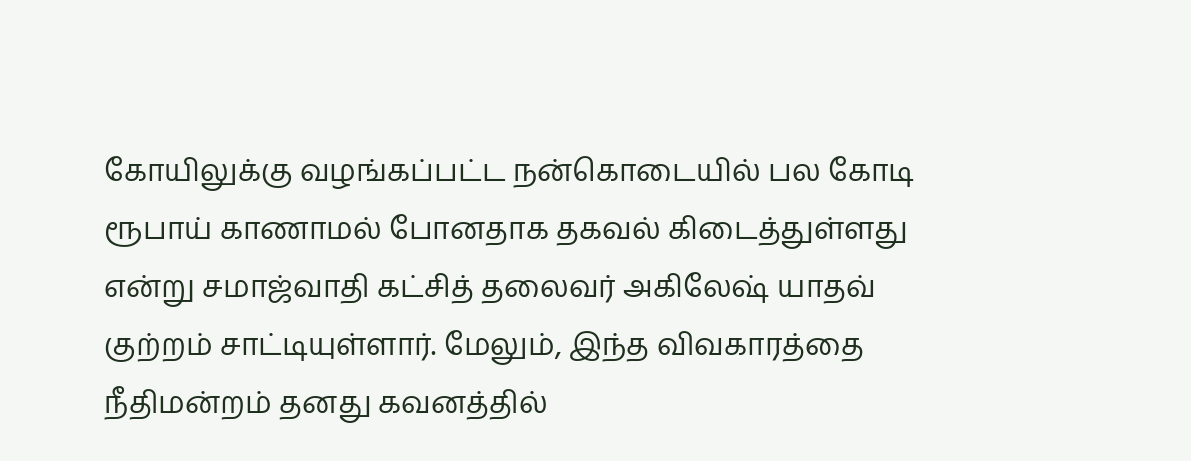கோயிலுக்கு வழங்கப்பட்ட நன்கொடையில் பல கோடி ரூபாய் காணாமல் போனதாக தகவல் கிடைத்துள்ளது என்று சமாஜ்வாதி கட்சித் தலைவர் அகிலேஷ் யாதவ் குற்றம் சாட்டியுள்ளார். மேலும், இந்த விவகாரத்தை நீதிமன்றம் தனது கவனத்தில்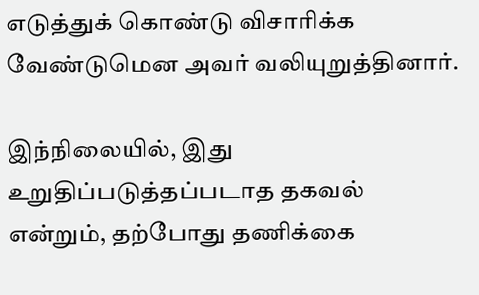எடுத்துக் கொண்டு விசாரிக்க வேண்டுமென அவர் வலியுறுத்தினார்.

இந்நிலையில், இது உறுதிப்படுத்தப்படாத தகவல் என்றும், தற்போது தணிக்கை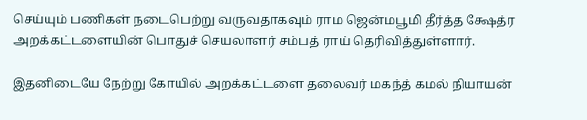செய்யும் பணிகள் நடைபெற்று வருவதாகவும் ராம ஜென்மபூமி தீர்த்த க்ஷேத்ர அறக்கட்டளையின் பொதுச் செயலாளர் சம்பத் ராய் தெரிவித்துள்ளார்.

இதனிடையே நேற்று கோயில் அறக்கட்டளை தலைவர் மகந்த் கமல் நியாயன்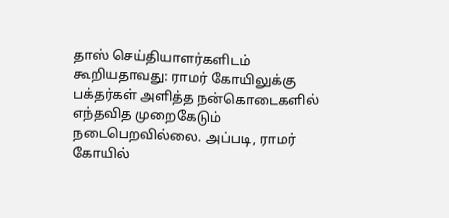தாஸ் செய்தியாளர்களிடம் கூறியதாவது: ராமர் கோயிலுக்கு பக்தர்கள் அளித்த நன்கொடைகளில் எந்தவித முறைகேடும் நடைபெறவில்லை. அப்படி, ராமர் கோயில்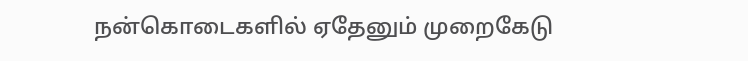நன்கொடைகளில் ஏதேனும் முறைகேடு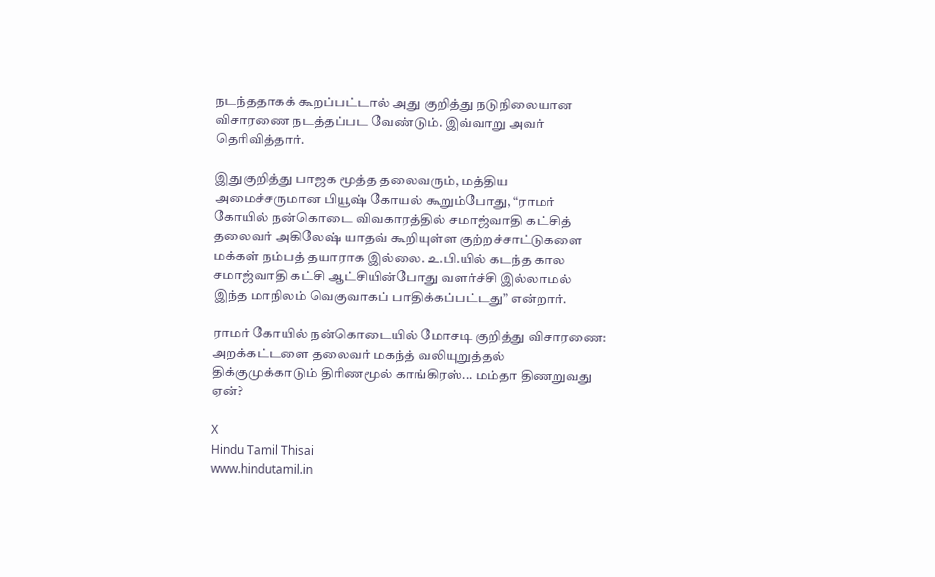நடந்ததாகக் கூறப்பட்டால் அது குறித்து நடுநிலையான விசாரணை நடத்தப்பட வேண்டும். இவ்வாறு அவர் தெரிவித்தார்.

இதுகுறித்து பாஜக மூத்த தலைவரும், மத்திய அமைச்சருமான பியூஷ் கோயல் கூறும்போது, “ராமர் கோயில் நன்கொடை விவகாரத்தில் சமாஜ்வாதி கட்சித் தலைவர் அகிலேஷ் யாதவ் கூறியுள்ள குற்றச்சாட்டுகளை மக்கள் நம்பத் தயாராக இல்லை. உ.பி.யில் கடந்த கால சமாஜ்வாதி கட்சி ஆட்சியின்போது வளர்ச்சி இல்லாமல் இந்த மாநிலம் வெகுவாகப் பாதிக்கப்பட்டது” என்றார்.

ராமர் கோயில் நன்கொடையில் மோசடி குறித்து விசாரணை: அறக்கட்டளை தலைவர் மகந்த் வலியுறுத்தல்
திக்குமுக்காடும் திரிணமூல் காங்கிரஸ்... மம்தா திணறுவது ஏன்?

X
Hindu Tamil Thisai
www.hindutamil.in